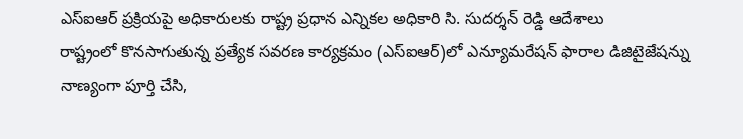ఎస్ఐఆర్ ప్రక్రియపై అధికారులకు రాష్ట్ర ప్రధాన ఎన్నికల అధికారి సి. సుదర్శన్ రెడ్డి ఆదేశాలు
రాష్ట్రంలో కొనసాగుతున్న ప్రత్యేక సవరణ కార్యక్రమం (ఎస్ఐఆర్)లో ఎన్యూమరేషన్ ఫారాల డిజిటైజేషన్ను నాణ్యంగా పూర్తి చేసి,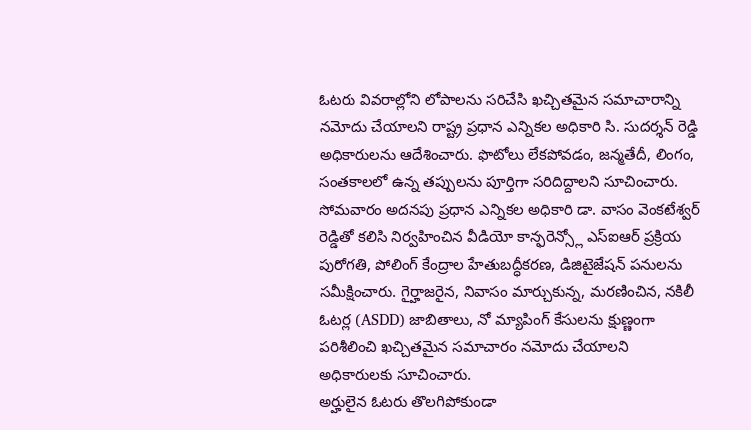ఓటరు వివరాల్లోని లోపాలను సరిచేసి ఖచ్చితమైన సమాచారాన్ని నమోదు చేయాలని రాష్ట్ర ప్రధాన ఎన్నికల అధికారి సి. సుదర్శన్ రెడ్డి అధికారులను ఆదేశించారు. ఫొటోలు లేకపోవడం, జన్మతేదీ, లింగం, సంతకాలలో ఉన్న తప్పులను పూర్తిగా సరిదిద్దాలని సూచించారు.
సోమవారం అదనపు ప్రధాన ఎన్నికల అధికారి డా. వాసం వెంకటేశ్వర్ రెడ్డితో కలిసి నిర్వహించిన వీడియో కాన్ఫరెన్స్లో ఎస్ఐఆర్ ప్రక్రియ పురోగతి, పోలింగ్ కేంద్రాల హేతుబద్ధీకరణ, డిజిటైజేషన్ పనులను సమీక్షించారు. గైర్హాజరైన, నివాసం మార్చుకున్న, మరణించిన, నకిలీ ఓటర్ల (ASDD) జాబితాలు, నో మ్యాపింగ్ కేసులను క్షుణ్ణంగా పరిశీలించి ఖచ్చితమైన సమాచారం నమోదు చేయాలని అధికారులకు సూచించారు.
అర్హులైన ఓటరు తొలగిపోకుండా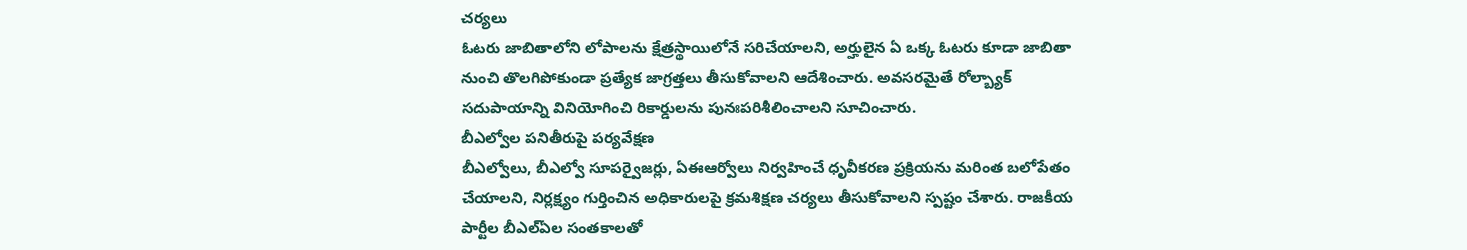చర్యలు
ఓటరు జాబితాలోని లోపాలను క్షేత్రస్థాయిలోనే సరిచేయాలని, అర్హులైన ఏ ఒక్క ఓటరు కూడా జాబితా నుంచి తొలగిపోకుండా ప్రత్యేక జాగ్రత్తలు తీసుకోవాలని ఆదేశించారు. అవసరమైతే రోల్బ్యాక్ సదుపాయాన్ని వినియోగించి రికార్డులను పునఃపరిశీలించాలని సూచించారు.
బీఎల్వోల పనితీరుపై పర్యవేక్షణ
బీఎల్వోలు, బీఎల్వో సూపర్వైజర్లు, ఏఈఆర్వోలు నిర్వహించే ధృవీకరణ ప్రక్రియను మరింత బలోపేతం చేయాలని, నిర్లక్ష్యం గుర్తించిన అధికారులపై క్రమశిక్షణ చర్యలు తీసుకోవాలని స్పష్టం చేశారు. రాజకీయ పార్టీల బీఎల్ఏల సంతకాలతో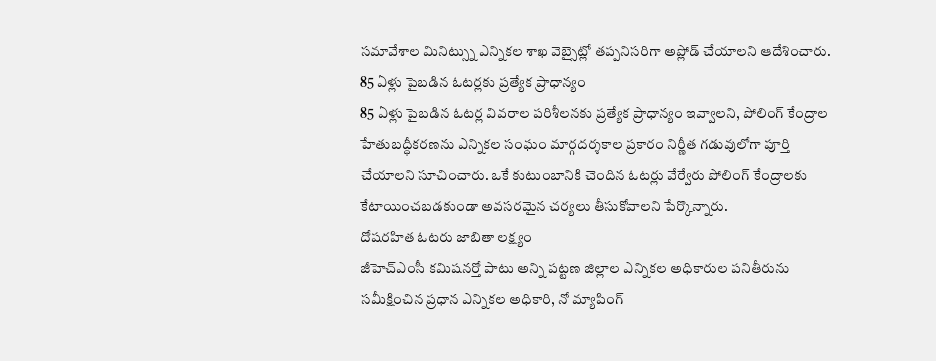సమావేశాల మినిట్స్ను ఎన్నికల శాఖ వెబ్సైట్లో తప్పనిసరిగా అప్లోడ్ చేయాలని ఆదేశించారు.
85 ఏళ్లు పైబడిన ఓటర్లకు ప్రత్యేక ప్రాధాన్యం
85 ఏళ్లు పైబడిన ఓటర్ల వివరాల పరిశీలనకు ప్రత్యేక ప్రాధాన్యం ఇవ్వాలని, పోలింగ్ కేంద్రాల హేతుబద్ధీకరణను ఎన్నికల సంఘం మార్గదర్శకాల ప్రకారం నిర్ణీత గడువులోగా పూర్తి చేయాలని సూచించారు. ఒకే కుటుంబానికి చెందిన ఓటర్లు వేర్వేరు పోలింగ్ కేంద్రాలకు కేటాయించబడకుండా అవసరమైన చర్యలు తీసుకోవాలని పేర్కొన్నారు.
దోషరహిత ఓటరు జాబితా లక్ష్యం
జీహెచ్ఎంసీ కమిషనర్తో పాటు అన్ని పట్టణ జిల్లాల ఎన్నికల అధికారుల పనితీరును సమీక్షించిన ప్రధాన ఎన్నికల అధికారి, నో మ్యాపింగ్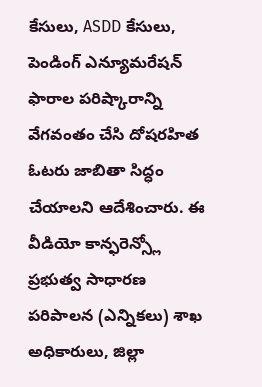కేసులు, ASDD కేసులు, పెండింగ్ ఎన్యూమరేషన్ ఫారాల పరిష్కారాన్ని వేగవంతం చేసి దోషరహిత ఓటరు జాబితా సిద్ధం చేయాలని ఆదేశించారు. ఈ వీడియో కాన్ఫరెన్స్లో ప్రభుత్వ సాధారణ పరిపాలన (ఎన్నికలు) శాఖ అధికారులు, జిల్లా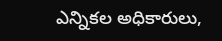ఎన్నికల అధికారులు,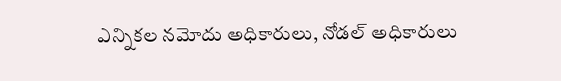ఎన్నికల నమోదు అధికారులు, నోడల్ అధికారులు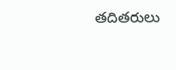తదితరులు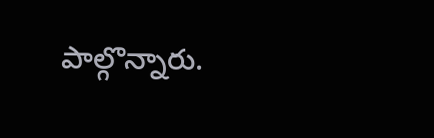పాల్గొన్నారు.